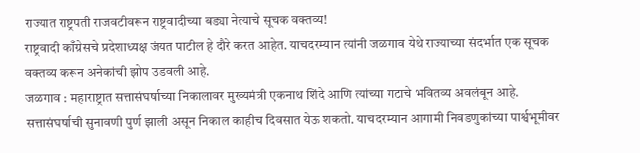राज्यात राष्ट्रपती राजवटीवरून राष्ट्रवादीच्या बड्या नेत्याचे सूचक वक्तव्य!
राष्ट्रवादी काँग्रेसचे प्रदेशाध्यक्ष जंयत पाटील हे दौरे करत आहेत. याचदरम्यान त्यांनी जळगाव येथे राज्याच्या संदर्भात एक सूचक वक्तव्य करून अनेकांची झोप उडवली आहे.
जळगाव : महाराष्ट्रात सत्तासंघर्षाच्या निकालावर मुख्यमंत्री एकनाथ शिंदे आणि त्यांच्या गटाचे भवितव्य अवलंबून आहे. सत्तासंघर्षाची सुनावणी पुर्ण झाली असून निकाल काहीच दिवसात येऊ शकतो. याचदरम्यान आगामी निवडणुकांच्या पार्श्वभूमीवर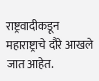राष्ट्रवादीकडून महाराष्ट्राचे दौरे आखले जात आहेत.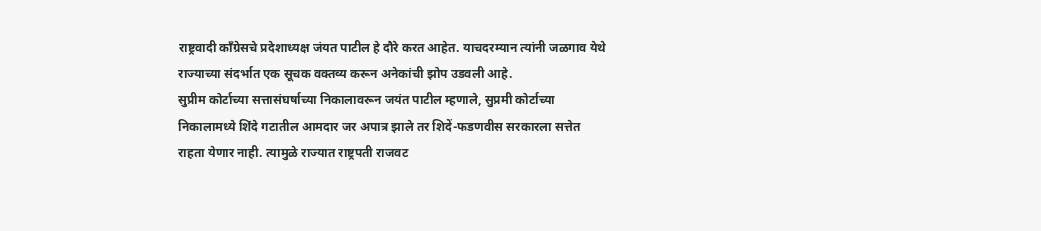राष्ट्रवादी काँग्रेसचे प्रदेशाध्यक्ष जंयत पाटील हे दौरे करत आहेत. याचदरम्यान त्यांनी जळगाव येथे राज्याच्या संदर्भात एक सूचक वक्तव्य करून अनेकांची झोप उडवली आहे.
सुप्रीम कोर्टाच्या सत्तासंघर्षाच्या निकालावरून जयंत पाटील म्हणाले, सुप्रमी कोर्टाच्या निकालामध्ये शिंदे गटातील आमदार जर अपात्र झाले तर शिदें-फडणवीस सरकारला सत्तेत राहता येणार नाही. त्यामुळे राज्यात राष्ट्रपती राजवट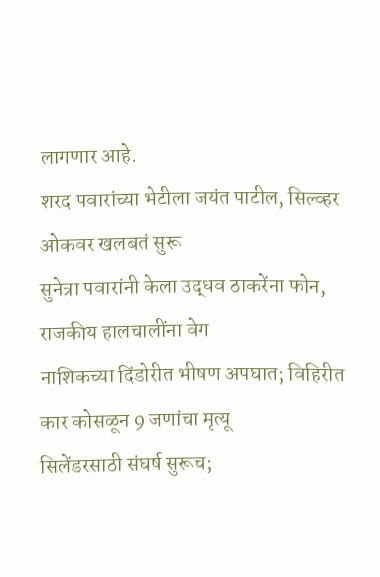लागणार आहे.
शरद पवारांच्या भेटीला जयंत पाटील, सिल्व्हर ओकवर खलबतं सुरू
सुनेत्रा पवारांनी केला उद्धव ठाकरेंना फोन, राजकीय हालचालींना वेग
नाशिकच्या दिंडोरीत भीषण अपघात; विहिरीत कार कोसळून 9 जणांचा मृत्यू
सिलेंडरसाठी संघर्ष सुरूच;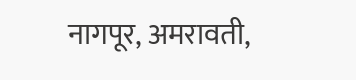नागपूर, अमरावती,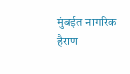मुंबईत नागरिक हैराण